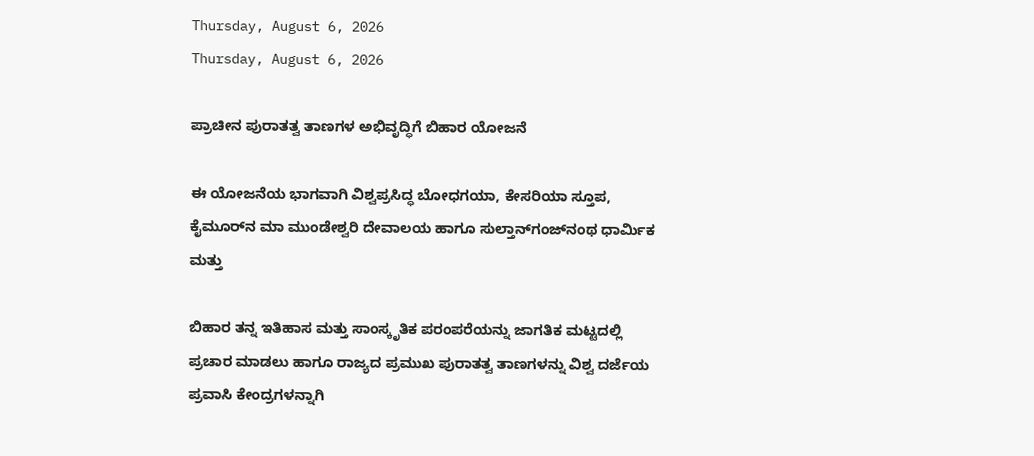Thursday, August 6, 2026
Thursday, August 6, 2026

ಪ್ರಾಚೀನ ಪುರಾತತ್ವ ತಾಣಗಳ ಅಭಿವೃದ್ಧಿಗೆ ಬಿಹಾರ ಯೋಜನೆ

ಈ ಯೋಜನೆಯ ಭಾಗವಾಗಿ ವಿಶ್ವಪ್ರಸಿದ್ಧ ಬೋಧಗಯಾ, ಕೇಸರಿಯಾ ಸ್ತೂಪ, ಕೈಮೂರ್‌ನ ಮಾ ಮುಂಡೇಶ್ವರಿ ದೇವಾಲಯ ಹಾಗೂ ಸುಲ್ತಾನ್‌ಗಂಜ್‌ನಂಥ ಧಾರ್ಮಿಕ ಮತ್ತು

ಬಿಹಾರ ತನ್ನ ಇತಿಹಾಸ ಮತ್ತು ಸಾಂಸ್ಕೃತಿಕ ಪರಂಪರೆಯನ್ನು ಜಾಗತಿಕ ಮಟ್ಟದಲ್ಲಿ ಪ್ರಚಾರ ಮಾಡಲು ಹಾಗೂ ರಾಜ್ಯದ ಪ್ರಮುಖ ಪುರಾತತ್ವ ತಾಣಗಳನ್ನು ವಿಶ್ವ ದರ್ಜೆಯ ಪ್ರವಾಸಿ ಕೇಂದ್ರಗಳನ್ನಾಗಿ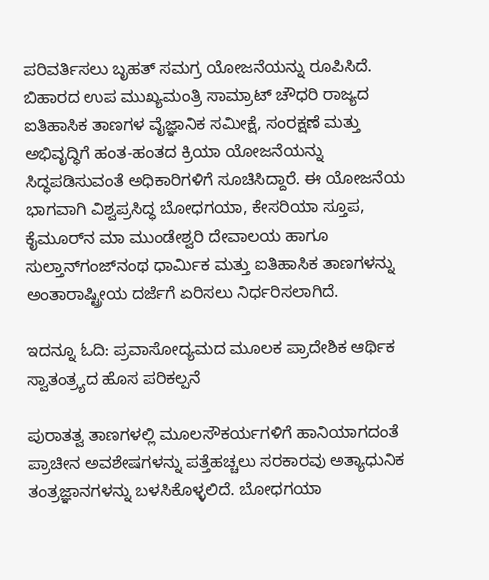ಪರಿವರ್ತಿಸಲು ಬೃಹತ್ ಸಮಗ್ರ ಯೋಜನೆಯನ್ನು ರೂಪಿಸಿದೆ. ಬಿಹಾರದ ಉಪ ಮುಖ್ಯಮಂತ್ರಿ ಸಾಮ್ರಾಟ್ ಚೌಧರಿ ರಾಜ್ಯದ ಐತಿಹಾಸಿಕ ತಾಣಗಳ ವೈಜ್ಞಾನಿಕ ಸಮೀಕ್ಷೆ, ಸಂರಕ್ಷಣೆ ಮತ್ತು ಅಭಿವೃದ್ಧಿಗೆ ಹಂತ-ಹಂತದ ಕ್ರಿಯಾ ಯೋಜನೆಯನ್ನು ಸಿದ್ಧಪಡಿಸುವಂತೆ ಅಧಿಕಾರಿಗಳಿಗೆ ಸೂಚಿಸಿದ್ದಾರೆ. ಈ ಯೋಜನೆಯ ಭಾಗವಾಗಿ ವಿಶ್ವಪ್ರಸಿದ್ಧ ಬೋಧಗಯಾ, ಕೇಸರಿಯಾ ಸ್ತೂಪ, ಕೈಮೂರ್‌ನ ಮಾ ಮುಂಡೇಶ್ವರಿ ದೇವಾಲಯ ಹಾಗೂ ಸುಲ್ತಾನ್‌ಗಂಜ್‌ನಂಥ ಧಾರ್ಮಿಕ ಮತ್ತು ಐತಿಹಾಸಿಕ ತಾಣಗಳನ್ನು ಅಂತಾರಾಷ್ಟ್ರೀಯ ದರ್ಜೆಗೆ ಏರಿಸಲು ನಿರ್ಧರಿಸಲಾಗಿದೆ.

ಇದನ್ನೂ ಓದಿ: ಪ್ರವಾಸೋದ್ಯಮದ ಮೂಲಕ ಪ್ರಾದೇಶಿಕ ಆರ್ಥಿಕ ಸ್ವಾತಂತ್ರ್ಯದ ಹೊಸ ಪರಿಕಲ್ಪನೆ

ಪುರಾತತ್ವ ತಾಣಗಳಲ್ಲಿ ಮೂಲಸೌಕರ್ಯಗಳಿಗೆ ಹಾನಿಯಾಗದಂತೆ ಪ್ರಾಚೀನ ಅವಶೇಷಗಳನ್ನು ಪತ್ತೆಹಚ್ಚಲು ಸರಕಾರವು ಅತ್ಯಾಧುನಿಕ ತಂತ್ರಜ್ಞಾನಗಳನ್ನು ಬಳಸಿಕೊಳ್ಳಲಿದೆ. ಬೋಧಗಯಾ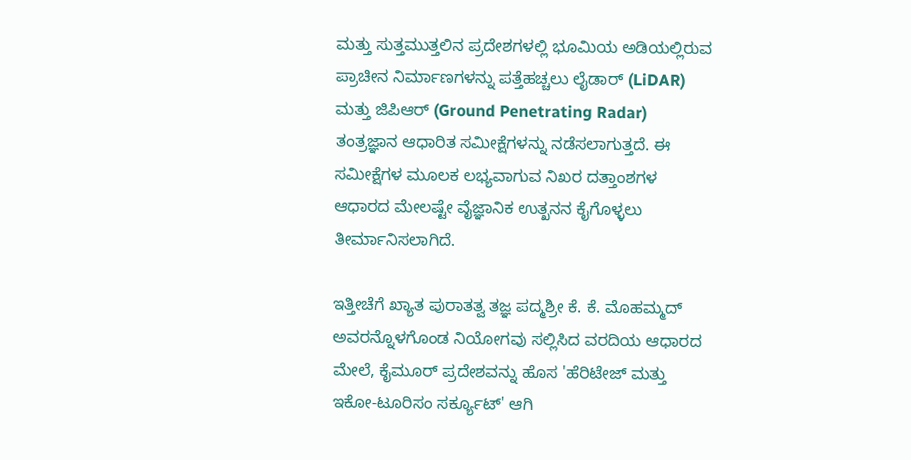ಮತ್ತು ಸುತ್ತಮುತ್ತಲಿನ ಪ್ರದೇಶಗಳಲ್ಲಿ ಭೂಮಿಯ ಅಡಿಯಲ್ಲಿರುವ ಪ್ರಾಚೀನ ನಿರ್ಮಾಣಗಳನ್ನು ಪತ್ತೆಹಚ್ಚಲು ಲೈಡಾರ್ (LiDAR) ಮತ್ತು ಜಿಪಿಆರ್ (Ground Penetrating Radar) ತಂತ್ರಜ್ಞಾನ ಆಧಾರಿತ ಸಮೀಕ್ಷೆಗಳನ್ನು ನಡೆಸಲಾಗುತ್ತದೆ. ಈ ಸಮೀಕ್ಷೆಗಳ ಮೂಲಕ ಲಭ್ಯವಾಗುವ ನಿಖರ ದತ್ತಾಂಶಗಳ ಆಧಾರದ ಮೇಲಷ್ಟೇ ವೈಜ್ಞಾನಿಕ ಉತ್ಖನನ ಕೈಗೊಳ್ಳಲು ತೀರ್ಮಾನಿಸಲಾಗಿದೆ.

ಇತ್ತೀಚೆಗೆ ಖ್ಯಾತ ಪುರಾತತ್ವ ತಜ್ಞ ಪದ್ಮಶ್ರೀ ಕೆ. ಕೆ. ಮೊಹಮ್ಮದ್ ಅವರನ್ನೊಳಗೊಂಡ ನಿಯೋಗವು ಸಲ್ಲಿಸಿದ ವರದಿಯ ಆಧಾರದ ಮೇಲೆ, ಕೈಮೂರ್ ಪ್ರದೇಶವನ್ನು ಹೊಸ 'ಹೆರಿಟೇಜ್ ಮತ್ತು ಇಕೋ-ಟೂರಿಸಂ ಸರ್ಕ್ಯೂಟ್' ಆಗಿ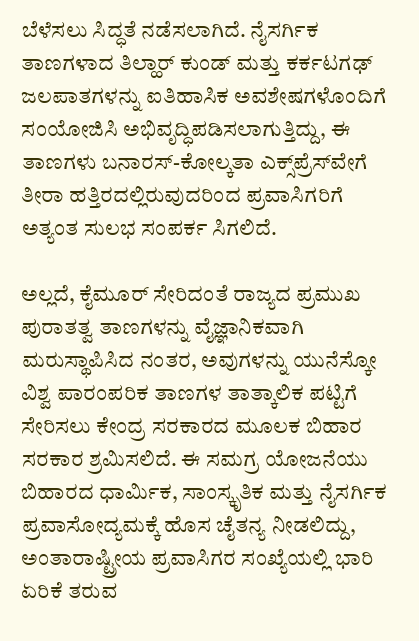ಬೆಳೆಸಲು ಸಿದ್ಧತೆ ನಡೆಸಲಾಗಿದೆ. ನೈಸರ್ಗಿಕ ತಾಣಗಳಾದ ತಿಲ್ಹಾರ್ ಕುಂಡ್ ಮತ್ತು ಕರ್ಕಟಗಢ್ ಜಲಪಾತಗಳನ್ನು ಐತಿಹಾಸಿಕ ಅವಶೇಷಗಳೊಂದಿಗೆ ಸಂಯೋಜಿಸಿ ಅಭಿವೃದ್ಧಿಪಡಿಸಲಾಗುತ್ತಿದ್ದು, ಈ ತಾಣಗಳು ಬನಾರಸ್-ಕೋಲ್ಕತಾ ಎಕ್ಸ್‌ಪ್ರೆಸ್‌ವೇಗೆ ತೀರಾ ಹತ್ತಿರದಲ್ಲಿರುವುದರಿಂದ ಪ್ರವಾಸಿಗರಿಗೆ ಅತ್ಯಂತ ಸುಲಭ ಸಂಪರ್ಕ ಸಿಗಲಿದೆ.

ಅಲ್ಲದೆ, ಕೈಮೂರ್ ಸೇರಿದಂತೆ ರಾಜ್ಯದ ಪ್ರಮುಖ ಪುರಾತತ್ವ ತಾಣಗಳನ್ನು ವೈಜ್ಞಾನಿಕವಾಗಿ ಮರುಸ್ಥಾಪಿಸಿದ ನಂತರ, ಅವುಗಳನ್ನು ಯುನೆಸ್ಕೋ ವಿಶ್ವ ಪಾರಂಪರಿಕ ತಾಣಗಳ ತಾತ್ಕಾಲಿಕ ಪಟ್ಟಿಗೆ ಸೇರಿಸಲು ಕೇಂದ್ರ ಸರಕಾರದ ಮೂಲಕ ಬಿಹಾರ ಸರಕಾರ ಶ್ರಮಿಸಲಿದೆ. ಈ ಸಮಗ್ರ ಯೋಜನೆಯು ಬಿಹಾರದ ಧಾರ್ಮಿಕ, ಸಾಂಸ್ಕೃತಿಕ ಮತ್ತು ನೈಸರ್ಗಿಕ ಪ್ರವಾಸೋದ್ಯಮಕ್ಕೆ ಹೊಸ ಚೈತನ್ಯ ನೀಡಲಿದ್ದು, ಅಂತಾರಾಷ್ಟ್ರೀಯ ಪ್ರವಾಸಿಗರ ಸಂಖ್ಯೆಯಲ್ಲಿ ಭಾರಿ ಏರಿಕೆ ತರುವ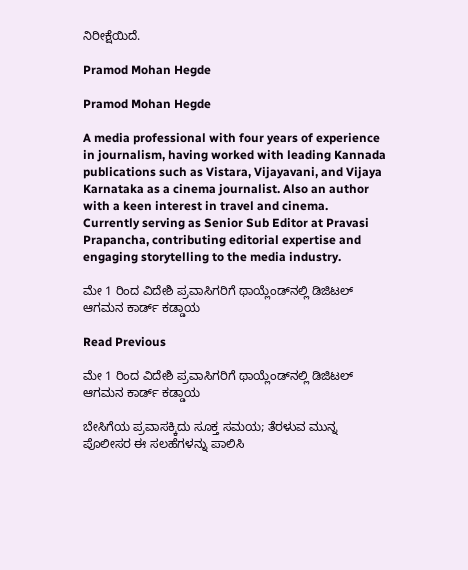ನಿರೀಕ್ಷೆಯಿದೆ.

Pramod Mohan Hegde

Pramod Mohan Hegde

A media professional with four years of experience in journalism, having worked with leading Kannada publications such as Vistara, Vijayavani, and Vijaya Karnataka as a cinema journalist. Also an author with a keen interest in travel and cinema. Currently serving as Senior Sub Editor at Pravasi Prapancha, contributing editorial expertise and engaging storytelling to the media industry.

ಮೇ 1 ರಿಂದ ವಿದೇಶಿ ಪ್ರವಾಸಿಗರಿಗೆ ಥಾಯ್ಲೆಂಡ್‌ನಲ್ಲಿ ಡಿಜಿಟಲ್ ಆಗಮನ ಕಾರ್ಡ್ ಕಡ್ಡಾಯ

Read Previous

ಮೇ 1 ರಿಂದ ವಿದೇಶಿ ಪ್ರವಾಸಿಗರಿಗೆ ಥಾಯ್ಲೆಂಡ್‌ನಲ್ಲಿ ಡಿಜಿಟಲ್ ಆಗಮನ ಕಾರ್ಡ್ ಕಡ್ಡಾಯ

ಬೇಸಿಗೆಯ ಪ್ರವಾಸಕ್ಕಿದು ಸೂಕ್ತ ಸಮಯ; ತೆರಳುವ ಮುನ್ನ ಪೊಲೀಸರ ಈ ಸಲಹೆಗಳನ್ನು ಪಾಲಿಸಿ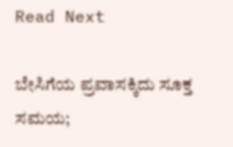Read Next

ಬೇಸಿಗೆಯ ಪ್ರವಾಸಕ್ಕಿದು ಸೂಕ್ತ ಸಮಯ;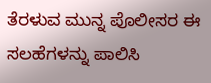ತೆರಳುವ ಮುನ್ನ ಪೊಲೀಸರ ಈ ಸಲಹೆಗಳನ್ನು ಪಾಲಿಸಿ